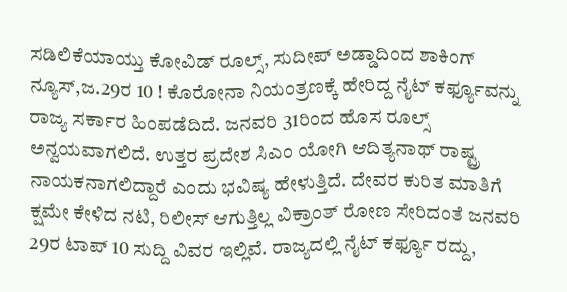ಸಡಿಲಿಕೆಯಾಯ್ತು ಕೋವಿಡ್ ರೂಲ್ಸ್, ಸುದೀಪ್ ಅಡ್ಡಾದಿಂದ ಶಾಕಿಂಗ್ ನ್ಯೂಸ್,ಜ.29ರ 10 ! ಕೊರೋನಾ ನಿಯಂತ್ರಣಕ್ಕೆ ಹೇರಿದ್ದ ನೈಟ್ ಕರ್ಫ್ಯೂವನ್ನು ರಾಜ್ಯ ಸರ್ಕಾರ ಹಿಂಪಡೆದಿದೆ. ಜನವರಿ 31ರಿಂದ ಹೊಸ ರೂಲ್ಸ್ ಅನ್ವಯವಾಗಲಿದೆ. ಉತ್ತರ ಪ್ರದೇಶ ಸಿಎಂ ಯೋಗಿ ಆದಿತ್ಯನಾಥ್ ರಾಷ್ಟ್ರ ನಾಯಕನಾಗಲಿದ್ದಾರೆ ಎಂದು ಭವಿಷ್ಯ ಹೇಳುತ್ತಿದೆ. ದೇವರ ಕುರಿತ ಮಾತಿಗೆ ಕ್ಷಮೇ ಕೇಳಿದ ನಟಿ, ರಿಲೀಸ್ ಆಗುತ್ತಿಲ್ಲ ವಿಕ್ರಾಂತ್ ರೋಣ ಸೇರಿದಂತೆ ಜನವರಿ 29ರ ಟಾಪ್ 10 ಸುದ್ದಿ ವಿವರ ಇಲ್ಲಿವೆ. ರಾಜ್ಯದಲ್ಲಿ ನೈಟ್ ಕರ್ಫ್ಯೂ ರದ್ದು,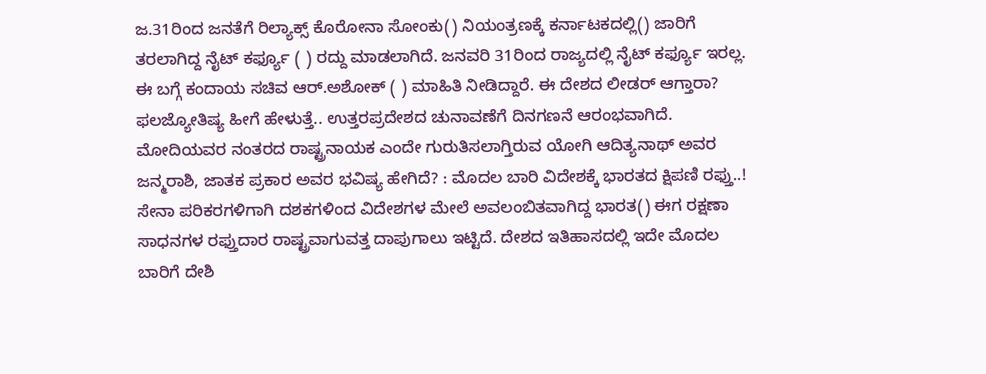ಜ.31ರಿಂದ ಜನತೆಗೆ ರಿಲ್ಯಾಕ್ಸ್ ಕೊರೋನಾ ಸೋಂಕು() ನಿಯಂತ್ರಣಕ್ಕೆ ಕರ್ನಾಟಕದಲ್ಲಿ() ಜಾರಿಗೆ ತರಲಾಗಿದ್ದ ನೈಟ್ ಕರ್ಫ್ಯೂ ( ) ರದ್ದು ಮಾಡಲಾಗಿದೆ. ಜನವರಿ 31ರಿಂದ ರಾಜ್ಯದಲ್ಲಿ ನೈಟ್ ಕರ್ಫ್ಯೂ ಇರಲ್ಲ. ಈ ಬಗ್ಗೆ ಕಂದಾಯ ಸಚಿವ ಆರ್.ಅಶೋಕ್ ( ) ಮಾಹಿತಿ ನೀಡಿದ್ದಾರೆ. ಈ ದೇಶದ ಲೀಡರ್‌ ಆಗ್ತಾರಾ? ಫಲಜ್ಯೋತಿಷ್ಯ ಹೀಗೆ ಹೇಳುತ್ತೆ.. ಉತ್ತರಪ್ರದೇಶದ ಚುನಾವಣೆಗೆ ದಿನಗಣನೆ ಆರಂಭವಾಗಿದೆ. ಮೋದಿಯವರ ನಂತರದ ರಾಷ್ಟ್ರನಾಯಕ ಎಂದೇ ಗುರುತಿಸಲಾಗ್ತಿರುವ ಯೋಗಿ ಆದಿತ್ಯನಾಥ್‌ ಅವರ ಜನ್ಮರಾಶಿ, ಜಾತಕ ಪ್ರಕಾರ ಅವರ ಭವಿಷ್ಯ ಹೇಗಿದೆ? : ಮೊದಲ ಬಾರಿ ವಿದೇಶಕ್ಕೆ ಭಾರತದ ಕ್ಷಿಪಣಿ ರಫ್ತು..! ಸೇನಾ ಪರಿಕರಗಳಿಗಾಗಿ ದಶಕಗಳಿಂದ ವಿದೇಶಗಳ ಮೇಲೆ ಅವಲಂಬಿತವಾಗಿದ್ದ ಭಾರತ() ಈಗ ರಕ್ಷಣಾ ಸಾಧನಗಳ ರಫ್ತುದಾರ ರಾಷ್ಟ್ರವಾಗುವತ್ತ ದಾಪುಗಾಲು ಇಟ್ಟಿದೆ. ದೇಶದ ಇತಿಹಾಸದಲ್ಲಿ ಇದೇ ಮೊದಲ ಬಾರಿಗೆ ದೇಶಿ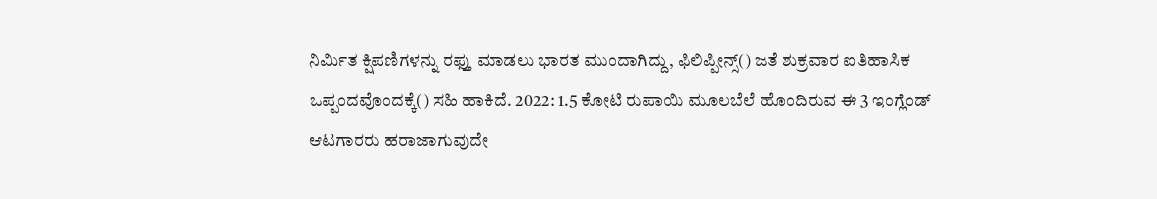ನಿರ್ಮಿತ ಕ್ಷಿಪಣಿಗಳನ್ನು ರಫ್ತು ಮಾಡಲು ಭಾರತ ಮುಂದಾಗಿದ್ದು, ಫಿಲಿಪ್ಪೀನ್ಸ್‌() ಜತೆ ಶುಕ್ರವಾರ ಐತಿಹಾಸಿಕ ಒಪ್ಪಂದವೊಂದಕ್ಕೆ() ಸಹಿ ಹಾಕಿದೆ. 2022: 1.5 ಕೋಟಿ ರುಪಾಯಿ ಮೂಲಬೆಲೆ ಹೊಂದಿರುವ ಈ 3 ಇಂಗ್ಲೆಂಡ್ ಆಟಗಾರರು ಹರಾಜಾಗುವುದೇ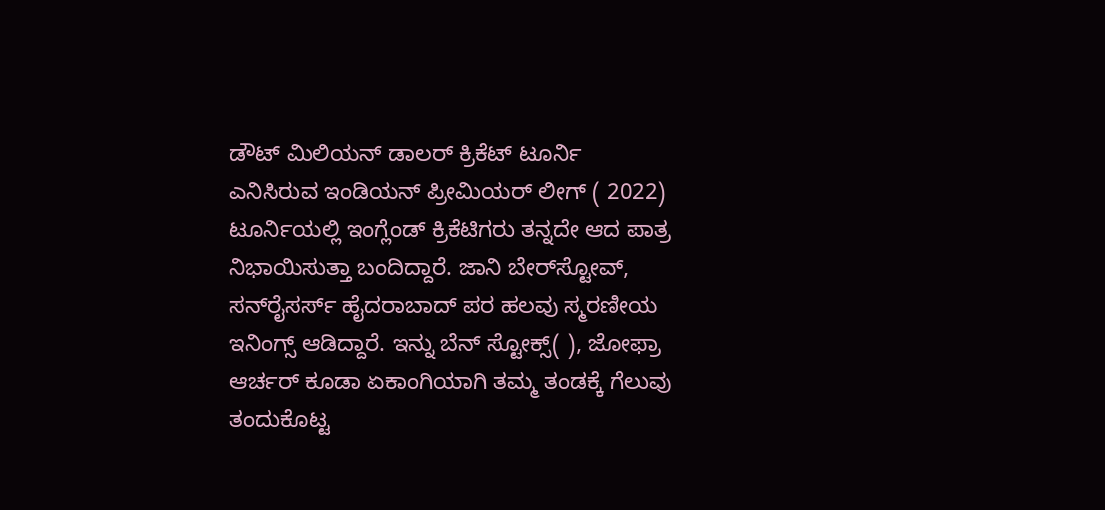ಡೌಟ್ ಮಿಲಿಯನ್ ಡಾಲರ್ ಕ್ರಿಕೆಟ್ ಟೂರ್ನಿ ಎನಿಸಿರುವ ಇಂಡಿಯನ್‌ ಪ್ರೀಮಿಯರ್ ಲೀಗ್ ( 2022) ಟೂರ್ನಿಯಲ್ಲಿ ಇಂಗ್ಲೆಂಡ್ ಕ್ರಿಕೆಟಿಗರು ತನ್ನದೇ ಆದ ಪಾತ್ರ ನಿಭಾಯಿಸುತ್ತಾ ಬಂದಿದ್ದಾರೆ. ಜಾನಿ ಬೇರ್‌ಸ್ಟೋವ್, ಸನ್‌ರೈಸರ್ಸ್‌ ಹೈದರಾಬಾದ್ ಪರ ಹಲವು ಸ್ಮರಣೀಯ ಇನಿಂಗ್ಸ್‌ ಆಡಿದ್ದಾರೆ. ಇನ್ನು ಬೆನ್ ಸ್ಟೋಕ್ಸ್‌( ), ಜೋಫ್ರಾ ಆರ್ಚರ್‌ ಕೂಡಾ ಏಕಾಂಗಿಯಾಗಿ ತಮ್ಮ ತಂಡಕ್ಕೆ ಗೆಲುವು ತಂದುಕೊಟ್ಟ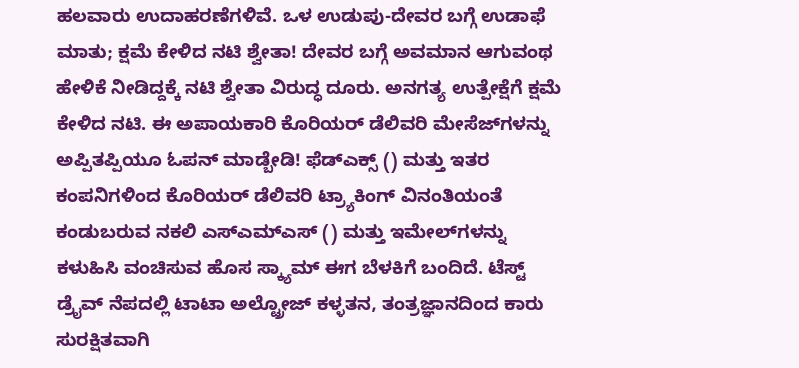ಹಲವಾರು ಉದಾಹರಣೆಗಳಿವೆ. ಒಳ ಉಡುಪು-ದೇವರ ಬಗ್ಗೆ ಉಡಾಫೆ ಮಾತು; ಕ್ಷಮೆ ಕೇಳಿದ ನಟಿ ಶ್ವೇತಾ! ದೇವರ ಬಗ್ಗೆ ಅವಮಾನ ಆಗುವಂಥ ಹೇಳಿಕೆ ನೀಡಿದ್ದಕ್ಕೆ ನಟಿ ಶ್ವೇತಾ ವಿರುದ್ಧ ದೂರು. ಅನಗತ್ಯ ಉತ್ಪೇಕ್ಷೆಗೆ ಕ್ಷಮೆ ಕೇಳಿದ ನಟಿ. ಈ ಅಪಾಯಕಾರಿ ಕೊರಿಯರ್ ಡೆಲಿವರಿ ಮೇಸೆಜ್‌ಗಳನ್ನು ಅಪ್ಪಿತಪ್ಪಿಯೂ ಓಪನ್‌ ಮಾಡ್ಬೇಡಿ! ಫೆಡ್‌ಎಕ್ಸ್ () ಮತ್ತು ಇತರ ಕಂಪನಿಗಳಿಂದ ಕೊರಿಯರ್ ಡೆಲಿವರಿ ಟ್ರ್ಯಾಕಿಂಗ್ ವಿನಂತಿಯಂತೆ ಕಂಡುಬರುವ ನಕಲಿ ಎಸ್‌ಎಮ್‌ಎಸ್ () ಮತ್ತು ಇಮೇಲ್‌ಗಳನ್ನು ಕಳುಹಿಸಿ ವಂಚಿಸುವ ಹೊಸ ಸ್ಕ್ಯಾಮ್‌ ಈಗ ಬೆಳಕಿಗೆ ಬಂದಿದೆ. ಟೆಸ್ಟ್ ಡ್ರೈವ್ ನೆಪದಲ್ಲಿ ಟಾಟಾ ಅಲ್ಟ್ರೋಜ್ ಕಳ್ಳತನ, ತಂತ್ರಜ್ಞಾನದಿಂದ ಕಾರು ಸುರಕ್ಷಿತವಾಗಿ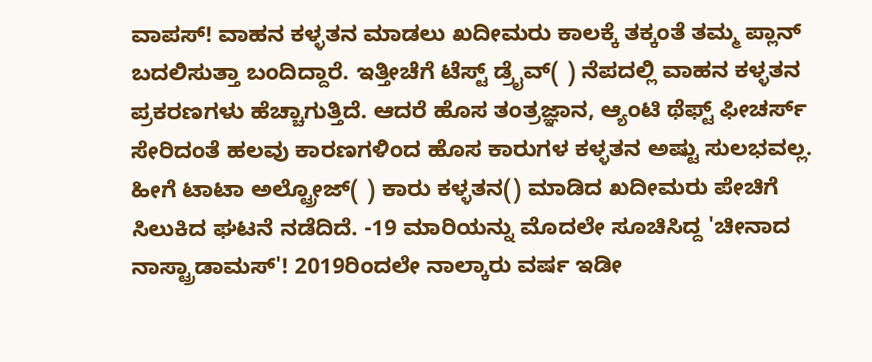ವಾಪಸ್! ವಾಹನ ಕಳ್ಳತನ ಮಾಡಲು ಖದೀಮರು ಕಾಲಕ್ಕೆ ತಕ್ಕಂತೆ ತಮ್ಮ ಪ್ಲಾನ್ ಬದಲಿಸುತ್ತಾ ಬಂದಿದ್ದಾರೆ. ಇತ್ತೀಚೆಗೆ ಟೆಸ್ಟ್ ಡ್ರೈವ್( ) ನೆಪದಲ್ಲಿ ವಾಹನ ಕಳ್ಳತನ ಪ್ರಕರಣಗಳು ಹೆಚ್ಚಾಗುತ್ತಿದೆ. ಆದರೆ ಹೊಸ ತಂತ್ರಜ್ಞಾನ, ಆ್ಯಂಟಿ ಥೆಫ್ಟ್ ಫೀಚರ್ಸ್ ಸೇರಿದಂತೆ ಹಲವು ಕಾರಣಗಳಿಂದ ಹೊಸ ಕಾರುಗಳ ಕಳ್ಳತನ ಅಷ್ಟು ಸುಲಭವಲ್ಲ. ಹೀಗೆ ಟಾಟಾ ಅಲ್ಟ್ರೋಜ್( ) ಕಾರು ಕಳ್ಳತನ() ಮಾಡಿದ ಖದೀಮರು ಪೇಚಿಗೆ ಸಿಲುಕಿದ ಘಟನೆ ನಡೆದಿದೆ. -19 ಮಾರಿಯನ್ನು ಮೊದಲೇ ಸೂಚಿಸಿದ್ದ 'ಚೀನಾದ ನಾಸ್ಟ್ರಾಡಾಮಸ್'! 2019ರಿಂದಲೇ ನಾಲ್ಕಾರು ವರ್ಷ ಇಡೀ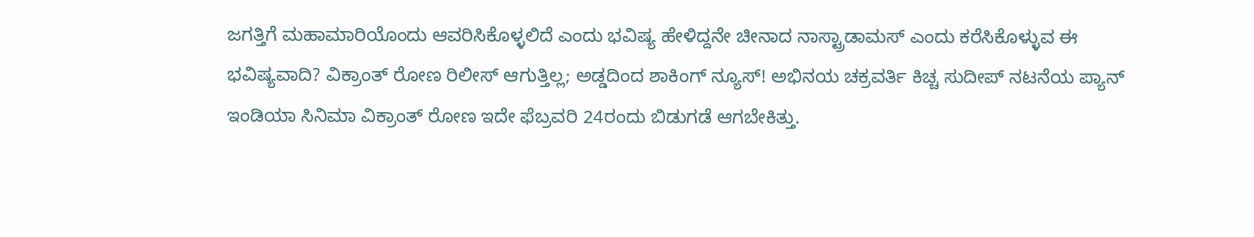ಜಗತ್ತಿಗೆ ಮಹಾಮಾರಿಯೊಂದು ಆವರಿಸಿಕೊಳ್ಳಲಿದೆ ಎಂದು ಭವಿಷ್ಯ ಹೇಳಿದ್ದನೇ ಚೀನಾದ ನಾಸ್ಟ್ರಾಡಾಮಸ್ ಎಂದು ಕರೆಸಿಕೊಳ್ಳುವ ಈ ಭವಿಷ್ಯವಾದಿ? ವಿಕ್ರಾಂತ್ ರೋಣ ರಿಲೀಸ್ ಆಗುತ್ತಿಲ್ಲ; ಅಡ್ಡದಿಂದ ಶಾಕಿಂಗ್ ನ್ಯೂಸ್! ಅಭಿನಯ ಚಕ್ರವರ್ತಿ ಕಿಚ್ಚ ಸುದೀಪ್ ನಟನೆಯ ಪ್ಯಾನ್ ಇಂಡಿಯಾ ಸಿನಿಮಾ ವಿಕ್ರಾಂತ್ ರೋಣ ಇದೇ ಫೆಬ್ರವರಿ 24ರಂದು ಬಿಡುಗಡೆ ಆಗಬೇಕಿತ್ತು.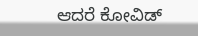ಆದರೆ ಕೋವಿಡ್‌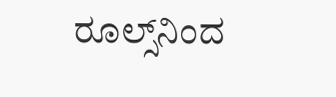ರೂಲ್ಸ್‌ನಿಂದ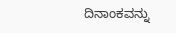ದಿನಾಂಕವನ್ನು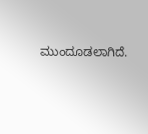ಮುಂದೂಡಲಾಗಿದೆ.